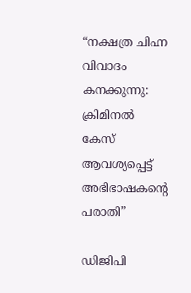“നക്ഷത്ര ചിഹ്ന വിവാദം കനക്കുന്നു: ക്രിമിനൽ കേസ് ആവശ്യപ്പെട്ട് അഭിഭാഷകന്റെ പരാതി”

ഡിജിപി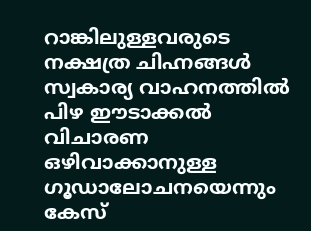റാങ്കിലുള്ളവരുടെ നക്ഷത്ര ചിഹ്നങ്ങൾ സ്വകാര്യ വാഹനത്തിൽ പിഴ ഈടാക്കൽ വിചാരണ ഒഴിവാക്കാനുള്ള ഗൂഡാലോചനയെന്നും കേസ്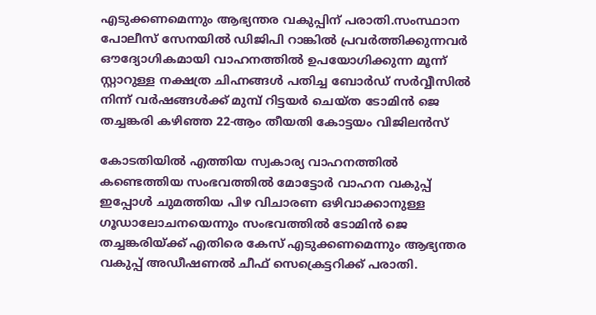എടുക്കണമെന്നും ആഭ്യന്തര വകുപ്പിന് പരാതി.സംസ്ഥാന പോലീസ് സേനയിൽ ഡിജിപി റാങ്കിൽ പ്രവർത്തിക്കുന്നവർ ഔദ്യോഗികമായി വാഹനത്തിൽ ഉപയോഗിക്കുന്ന മൂന്ന് സ്റ്റാറുള്ള നക്ഷത്ര ചിഹ്നങ്ങൾ പതിച്ച ബോർഡ് സർവ്വീസിൽ നിന്ന് വർഷങ്ങൾക്ക് മുമ്പ് റിട്ടയർ ചെയ്ത ടോമിൻ ജെ തച്ചങ്കരി കഴിഞ്ഞ 22-ആം തീയതി കോട്ടയം വിജിലൻസ്

കോടതിയിൽ എത്തിയ സ്വകാര്യ വാഹനത്തിൽ കണ്ടെത്തിയ സംഭവത്തിൽ മോട്ടോർ വാഹന വകുപ്പ് ഇപ്പോൾ ചുമത്തിയ പിഴ വിചാരണ ഒഴിവാക്കാനുള്ള ഗൂഡാലോചനയെന്നും സംഭവത്തിൽ ടോമിൻ ജെ തച്ചങ്കരിയ്ക്ക് എതിരെ കേസ് എടുക്കണമെന്നും ആഭ്യന്തര വകുപ്പ് അഡീഷണൽ ചീഫ് സെക്രെട്ടറിക്ക് പരാതി.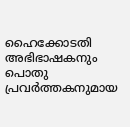ഹൈക്കോടതി അഭിഭാഷകനും പൊതു പ്രവർത്തകനുമായ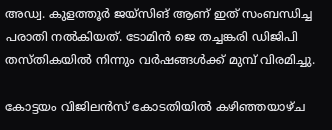അഡ്വ. കുളത്തൂർ ജയ്‌സിങ് ആണ് ഇത് സംബന്ധിച്ച പരാതി നൽകിയത്. ടോമിൻ ജെ തച്ചങ്കരി ഡിജിപി തസ്തികയിൽ നിന്നും വർഷങ്ങൾക്ക് മുമ്പ് വിരമിച്ചു.

കോട്ടയം വിജിലൻസ് കോടതിയിൽ കഴിഞ്ഞയാഴ്ച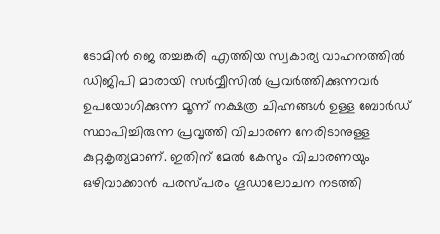ടോമിൻ ജെ തച്ചങ്കരി എത്തിയ സ്വകാര്യ വാഹനത്തിൽ ഡിജിപി മാരായി സർവ്വീസിൽ പ്രവർത്തിക്കുന്നവർ ഉപയോഗിക്കുന്ന മൂന്ന് നക്ഷത്ര ചിഹ്നങ്ങൾ ഉള്ള ബോർഡ് സ്ഥാപിച്ചിരുന്ന പ്രവൃത്തി വിചാരണ നേരിടാനുള്ള കുറ്റകൃത്യമാണ്. ഇതിന് മേൽ കേസും വിചാരണയും ഒഴിവാക്കാൻ പരസ്പരം ഗൂഡാലോചന നടത്തി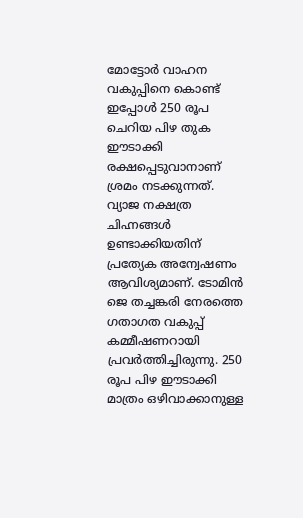മോട്ടോർ വാഹന വകുപ്പിനെ കൊണ്ട് ഇപ്പോൾ 250 രൂപ ചെറിയ പിഴ തുക ഈടാക്കി രക്ഷപ്പെടുവാനാണ് ശ്രമം നടക്കുന്നത്. വ്യാജ നക്ഷത്ര ചിഹ്നങ്ങൾ ഉണ്ടാക്കിയതിന് പ്രത്യേക അന്വേഷണം ആവിശ്യമാണ്. ടോമിൻ ജെ തച്ചങ്കരി നേരത്തെ ഗതാഗത വകുപ്പ് കമ്മീഷണറായി പ്രവർത്തിച്ചിരുന്നു. 250 രൂപ പിഴ ഈടാക്കി മാത്രം ഒഴിവാക്കാനുള്ള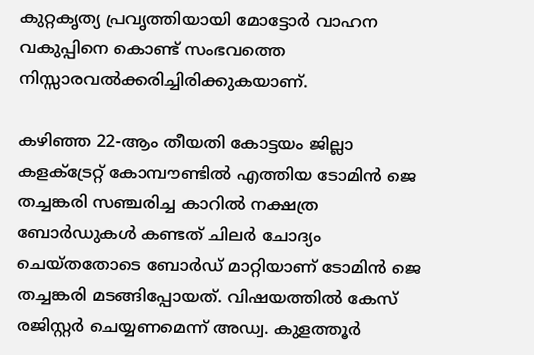കുറ്റകൃത്യ പ്രവൃത്തിയായി മോട്ടോർ വാഹന വകുപ്പിനെ കൊണ്ട് സംഭവത്തെ നിസ്സാരവൽക്കരിച്ചിരിക്കുകയാണ്.

കഴിഞ്ഞ 22-ആം തീയതി കോട്ടയം ജില്ലാ കളക്ട്രേറ്റ് കോമ്പൗണ്ടിൽ എത്തിയ ടോമിൻ ജെ തച്ചങ്കരി സഞ്ചരിച്ച കാറിൽ നക്ഷത്ര ബോർഡുകൾ കണ്ടത് ചിലർ ചോദ്യം ചെയ്തതോടെ ബോർഡ് മാറ്റിയാണ് ടോമിൻ ജെ തച്ചങ്കരി മടങ്ങിപ്പോയത്. വിഷയത്തിൽ കേസ് രജിസ്റ്റർ ചെയ്യണമെന്ന് അഡ്വ. കുളത്തൂർ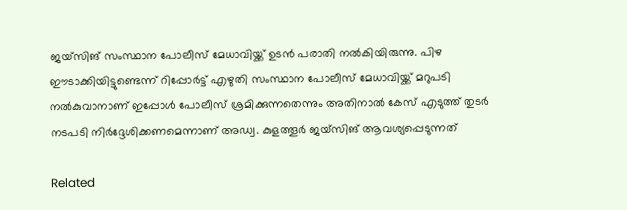ജയ്‌സിങ് സംസ്ഥാന പോലീസ് മേധാവിയ്ക്ക് ഉടൻ പരാതി നൽകിയിരുന്നു. പിഴ ഈടാക്കിയിട്ടുണ്ടെന്ന് റിപ്പോർട്ട് എഴുതി സംസ്ഥാന പോലീസ് മേധാവിയ്ക്ക് മറുപടി നൽകുവാനാണ്‌ ഇപ്പോൾ പോലീസ് ശ്രമിക്കുന്നതെന്നും അതിനാൽ കേസ് എടുത്ത് തുടർ നടപടി നിർദ്ദേശിക്കണമെന്നാണ് അഡ്വ. കുളത്തൂർ ജയ്‌സിങ് ആവശ്യപ്പെടുന്നത്

Related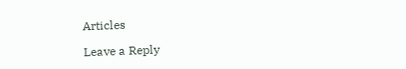Articles

Leave a Reply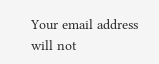Your email address will not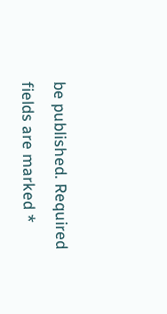be published. Required fields are marked *